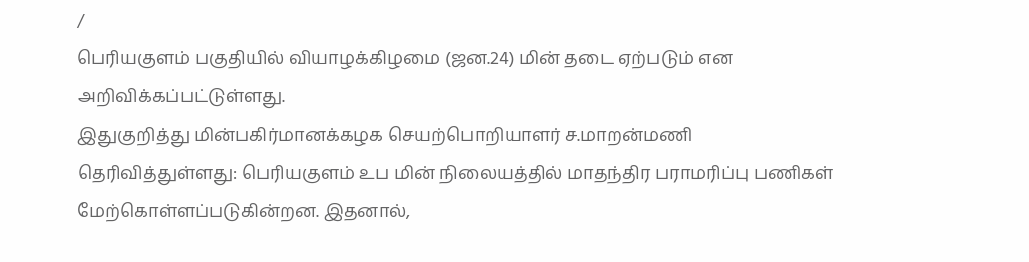/
பெரியகுளம் பகுதியில் வியாழக்கிழமை (ஜன.24) மின் தடை ஏற்படும் என அறிவிக்கப்பட்டுள்ளது.
இதுகுறித்து மின்பகிர்மானக்கழக செயற்பொறியாளர் ச.மாறன்மணி தெரிவித்துள்ளது: பெரியகுளம் உப மின் நிலையத்தில் மாதந்திர பராமரிப்பு பணிகள் மேற்கொள்ளப்படுகின்றன. இதனால்,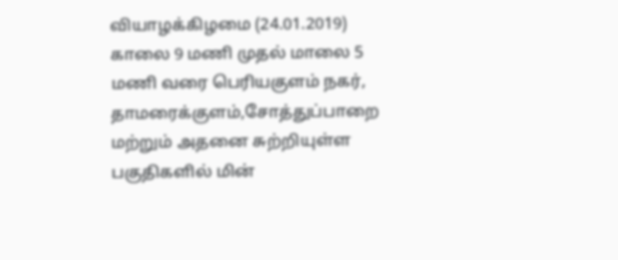வியாழக்கிழமை (24.01.2019) காலை 9 மணி முதல் மாலை 5 மணி வரை பெரியகுளம் நகர், தாமரைக்குளம்,சோத்துப்பாறை மற்றும் அதனை சுற்றியுள்ள பகுதிகளில் மின்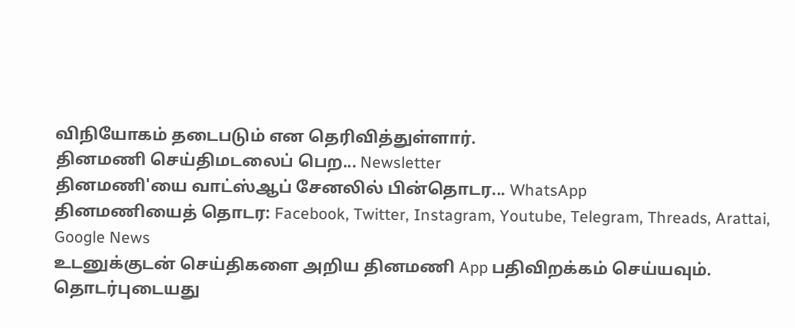விநியோகம் தடைபடும் என தெரிவித்துள்ளார்.
தினமணி செய்திமடலைப் பெற... Newsletter
தினமணி'யை வாட்ஸ்ஆப் சேனலில் பின்தொடர... WhatsApp
தினமணியைத் தொடர: Facebook, Twitter, Instagram, Youtube, Telegram, Threads, Arattai, Google News
உடனுக்குடன் செய்திகளை அறிய தினமணி App பதிவிறக்கம் செய்யவும்.
தொடர்புடையது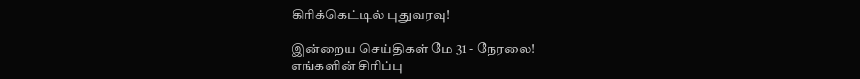கிரிக்கெட்டில் புதுவரவு!

இன்றைய செய்திகள் மே 31 - நேரலை!
எங்களின் சிரிப்பு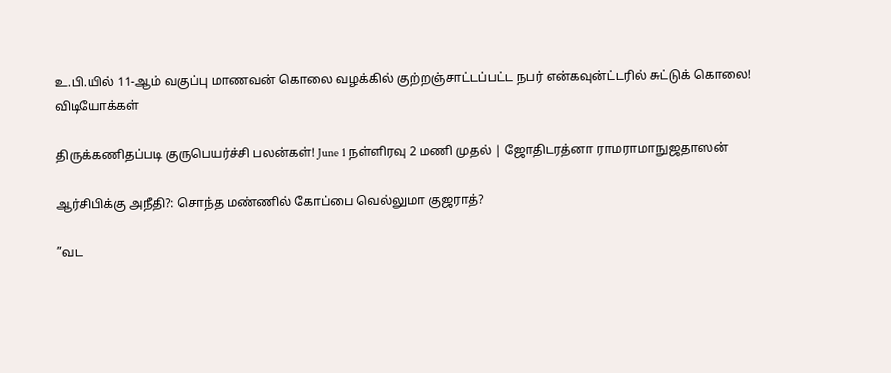உ.பி.யில் 11-ஆம் வகுப்பு மாணவன் கொலை வழக்கில் குற்றஞ்சாட்டப்பட்ட நபர் என்கவுன்ட்டரில் சுட்டுக் கொலை!
விடியோக்கள்

திருக்கணிதப்படி குருபெயர்ச்சி பலன்கள்! June 1 நள்ளிரவு 2 மணி முதல் | ஜோதிடரத்னா ராமராமாநுஜதாஸன்

ஆர்சிபிக்கு அநீதி?: சொந்த மண்ணில் கோப்பை வெல்லுமா குஜராத்?

”வட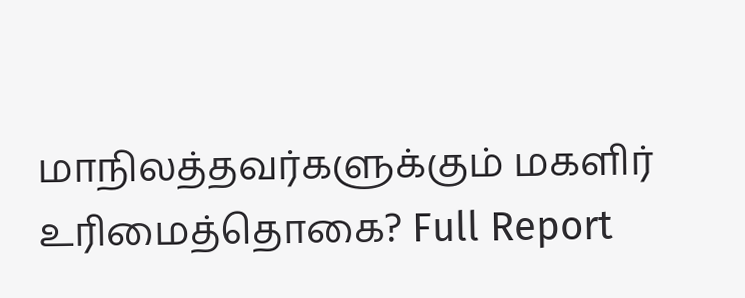மாநிலத்தவர்களுக்கும் மகளிர் உரிமைத்தொகை? Full Report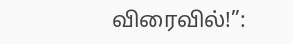விரைவில்!”: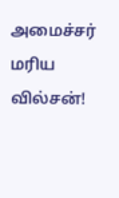அமைச்சர் மரிய வில்சன்!